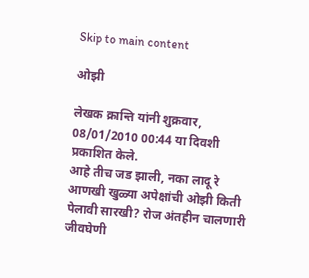Skip to main content

ओझी

लेखक क्रान्ति यांनी शुक्रवार, 08/01/2010 00:44 या दिवशी प्रकाशित केले.
आहे तीच जड झाली, नका लादू रे आणखी खुळ्या अपेक्षांची ओझी किती पेलावी सारखी? रोज अंतहीन चालणारी जीवघेणी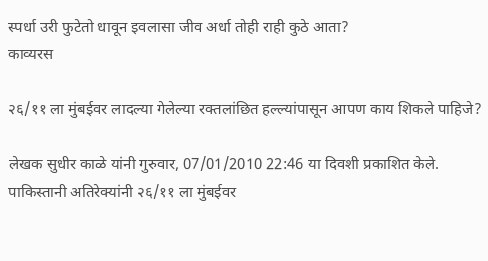स्पर्धा उरी फुटेतो धावून इवलासा जीव अर्धा तोही राही कुठे आता?
काव्यरस

२६/११ ला मुंबईवर लादल्या गेलेल्या रक्तलांछित हल्ल्यांपासून आपण काय शिकले पाहिजे?

लेखक सुधीर काळे यांनी गुरुवार, 07/01/2010 22:46 या दिवशी प्रकाशित केले.
पाकिस्तानी अतिरेक्यांनी २६/११ ला मुंबईवर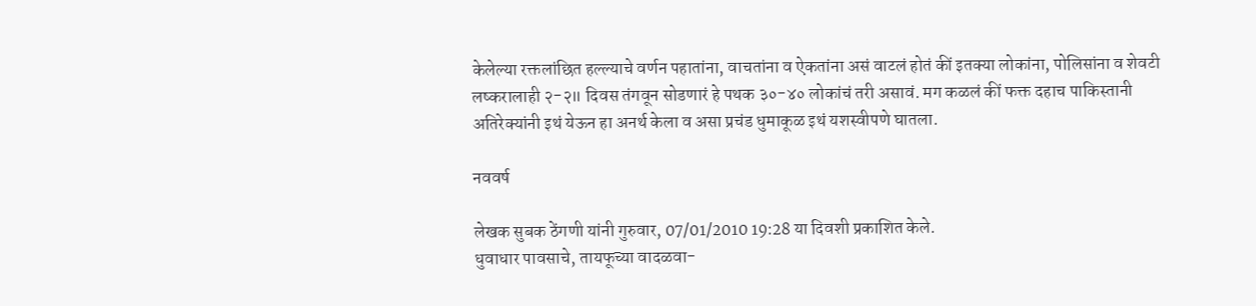केलेल्या रक्तलांछित हल्ल्याचे वर्णन पहातांना, वाचतांना व ऐकतांना असं वाटलं होतं कीं इतक्या लोकांना, पोलिसांना व शेवटी लष्करालाही २-२॥ दिवस तंगवून सोडणारं हे पथक ३०-४० लोकांचं तरी असावं. मग कळलं कीं फक्त दहाच पाकिस्तानी अतिरेक्यांनी इथं येऊन हा अनर्थ केला व असा प्रचंड धुमाकूळ इथं यशस्वीपणे घातला.

नववर्ष

लेखक सुबक ठेंगणी यांनी गुरुवार, 07/01/2010 19:28 या दिवशी प्रकाशित केले.
धुवाधार पावसाचे, तायफूच्या वादळवा-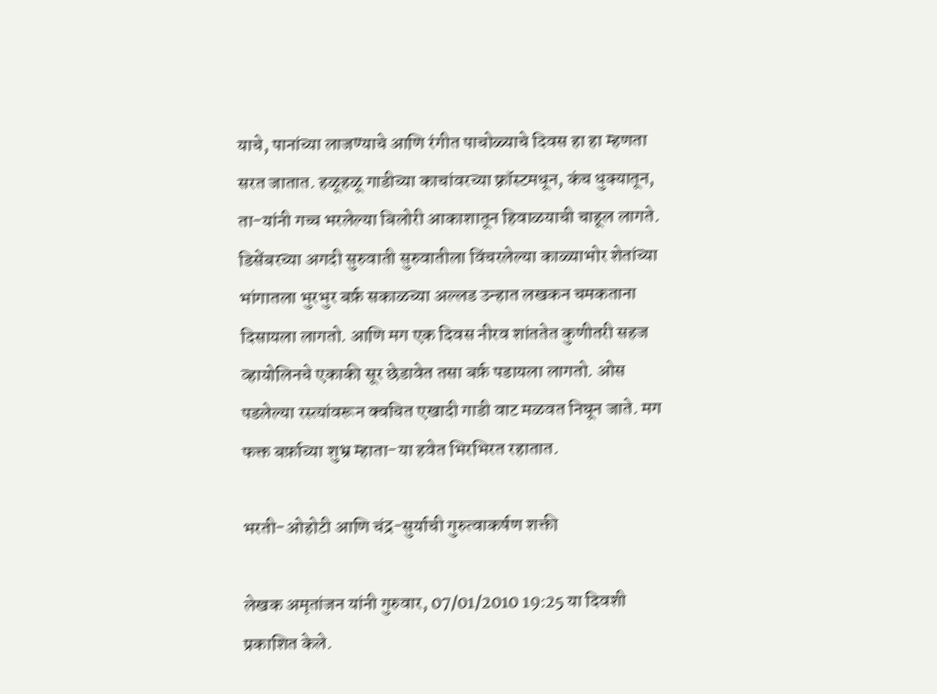याचे, पानांच्या लाजण्याचे आणि रंगीत पाचोळ्याचे दिवस हा हा म्हणता सरत जातात. हळूहळू गाडीच्या काचांवरच्या फ़्रॉस्टमधून, कंच धुक्यातून, ता-यांनी गच्च भरलेल्या बिलोरी आकाशातून हिवाळयाची चाहूल लागते. डिसेंबरच्या अगदी सुरुवाती सुरुवातीला विंचरलेल्या काळ्याभोर शेतांच्या भांगातला भुरभुर बर्फ़ सकाळच्या अल्लड उन्हात लखकन चमकताना दिसायला लागतो. आणि मग एक दिवस नीरव शांततेत कुणीतरी सहज व्हायोलिनचे एकाकी सूर छेडावेत तसा बर्फ़ पडायला लागतो. ओस पडलेल्या रस्त्यांवरून क्वचित एखादी गाडी वाट मळवत निघून जाते. मग फक्त बर्फ़ाच्या शुभ्र म्हाता-या हवेत भिरभिरत रहातात.

भरती-ओहोटी आणि चंद्र-सुर्याची गुरुत्वाकर्षण शक्ती

लेखक अमृतांजन यांनी गुरुवार, 07/01/2010 19:25 या दिवशी प्रकाशित केले.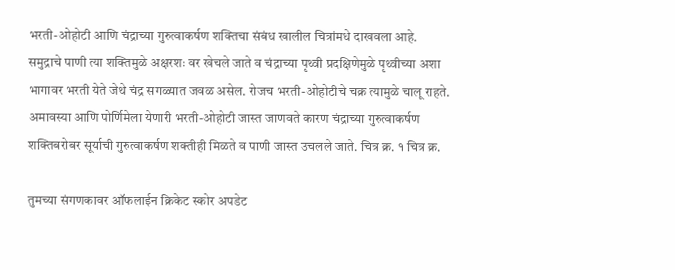भरती-ओहोटी आणि चंद्राच्या गुरुत्वाकर्षण शक्तिचा संबंध खालील चित्रांमधे दाखवला आहे. समुद्राचे पाणी त्या शक्तिमुळे अक्षरशः वर खेचले जाते व चंद्राच्या पृथ्वी प्रदक्षिणेमुळे पृथ्वीच्या अशा भागावर भरती येते जेथे चंद्र सगळ्यात जवळ असेल. रोजच भरती-ओहोटीचे चक्र त्यामुळे चालू राहते. अमावस्या आणि पोर्णिमेला येणारी भरती-ओहोटी जास्त जाणवते कारण चंद्राच्या गुरुत्वाकर्षण शक्तिबरोबर सूर्याची गुरुत्वाकर्षण शक्तीही मिळते व पाणी जास्त उचलले जाते. चित्र क्र. १ चित्र क्र.

तुमच्‍या संगणकावर ऑफलाईन क्रिकेट स्‍कोर अपडेट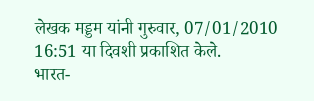लेखक मड्डम यांनी गुरुवार, 07/01/2010 16:51 या दिवशी प्रकाशित केले.
भारत-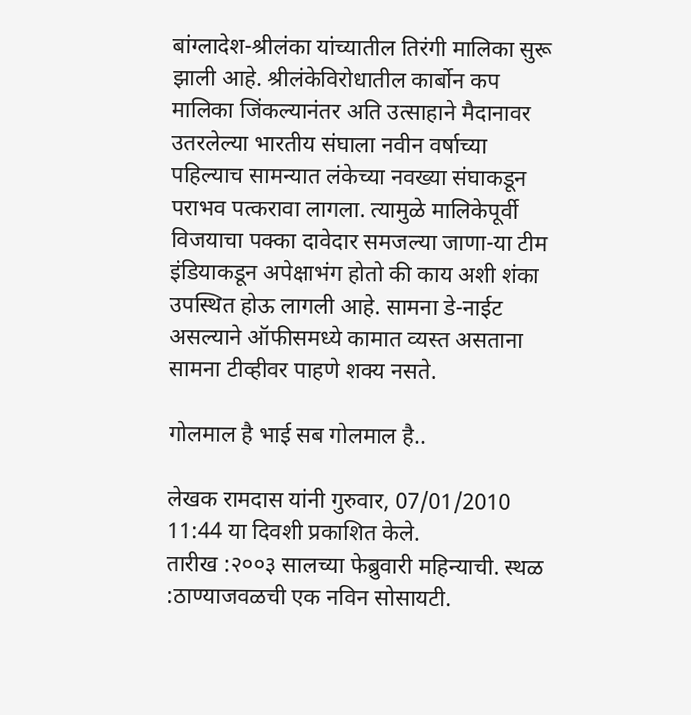बांग्लादेश-श्रीलंका यांच्‍यातील तिरंगी मालिका सुरू झाली आहे. श्रीलंकेविरोधातील कार्बोन कप मालिका जिंकल्‍यानंतर अति उत्‍साहाने मैदानावर उतरलेल्‍या भारतीय संघाला नवीन वर्षाच्‍या पहिल्‍याच सामन्‍यात लंकेच्‍या नवख्‍या संघाकडून पराभव पत्करावा लागला. त्‍यामुळे मालिकेपूर्वी विजयाचा पक्का दावेदार समजल्‍या जाणा-या टीम इंडियाकडून अपेक्षाभंग होतो की काय अशी शंका उपस्थित होऊ लागली आहे. सामना डे-नाईट असल्‍याने ऑफीसमध्‍ये कामात व्‍यस्‍त असताना सामना टीव्‍हीवर पाहणे शक्य नसते.

गोलमाल है भाई सब गोलमाल है..

लेखक रामदास यांनी गुरुवार, 07/01/2010 11:44 या दिवशी प्रकाशित केले.
तारीख :२००३ सालच्या फेब्रुवारी महिन्याची. स्थळ :ठाण्याजवळची एक नविन सोसायटी.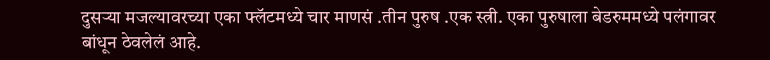दुसर्‍या मजल्यावरच्या एका फ्लॅटमध्ये चार माणसं .तीन पुरुष .एक स्त्री. एका पुरुषाला बेडरुममध्ये पलंगावर बांधून ठेवलेलं आहे.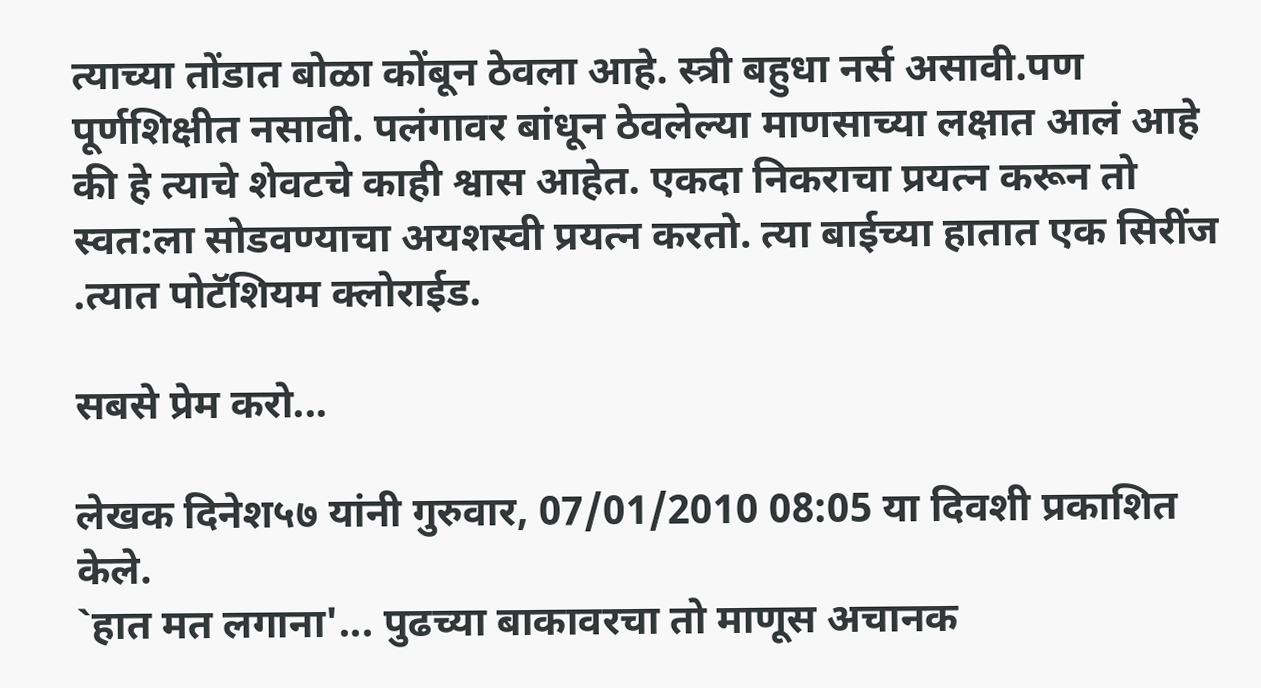त्याच्या तोंडात बोळा कोंबून ठेवला आहे. स्त्री बहुधा नर्स असावी.पण पूर्णशिक्षीत नसावी. पलंगावर बांधून ठेवलेल्या माणसाच्या लक्षात आलं आहे की हे त्याचे शेवटचे काही श्वास आहेत. एकदा निकराचा प्रयत्न करून तो स्वत:ला सोडवण्याचा अयशस्वी प्रयत्न करतो. त्या बाईच्या हातात एक सिरींज .त्यात पोटॅशियम क्लोराईड.

सबसे प्रेम करो...

लेखक दिनेश५७ यांनी गुरुवार, 07/01/2010 08:05 या दिवशी प्रकाशित केले.
`हात मत लगाना'... पुढच्या बाकावरचा तो माणूस अचानक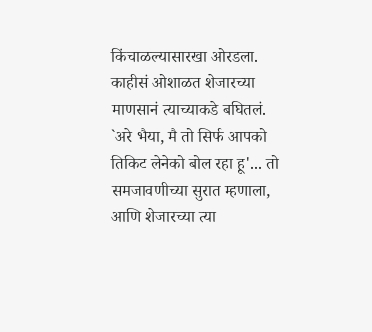किंचाळल्यासारखा ओरडला. काहीसं ओशाळत शेजारच्या माणसानं त्याच्याकडे बघितलं. `अरे भैया, मै तो सिर्फ आपको तिकिट लेनेको बोल रहा हू'... तो समजावणीच्या सुरात म्हणाला, आणि शेजारच्या त्या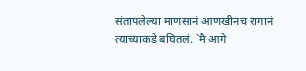संतापलेल्या माणसानं आणखीनच रागानं त्याच्याकडे बघितलं. `मै आगे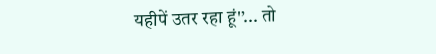यहीपें उतर रहा हूं'’... तो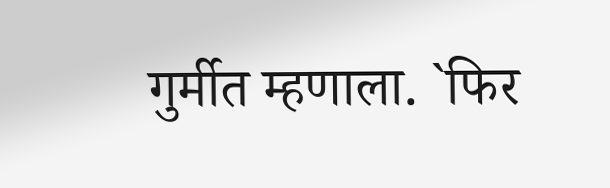गुर्मीत म्हणाला. `फिर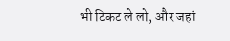भी टिकट ले लो, और जहां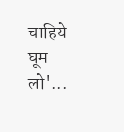चाहिये घूम लो'...